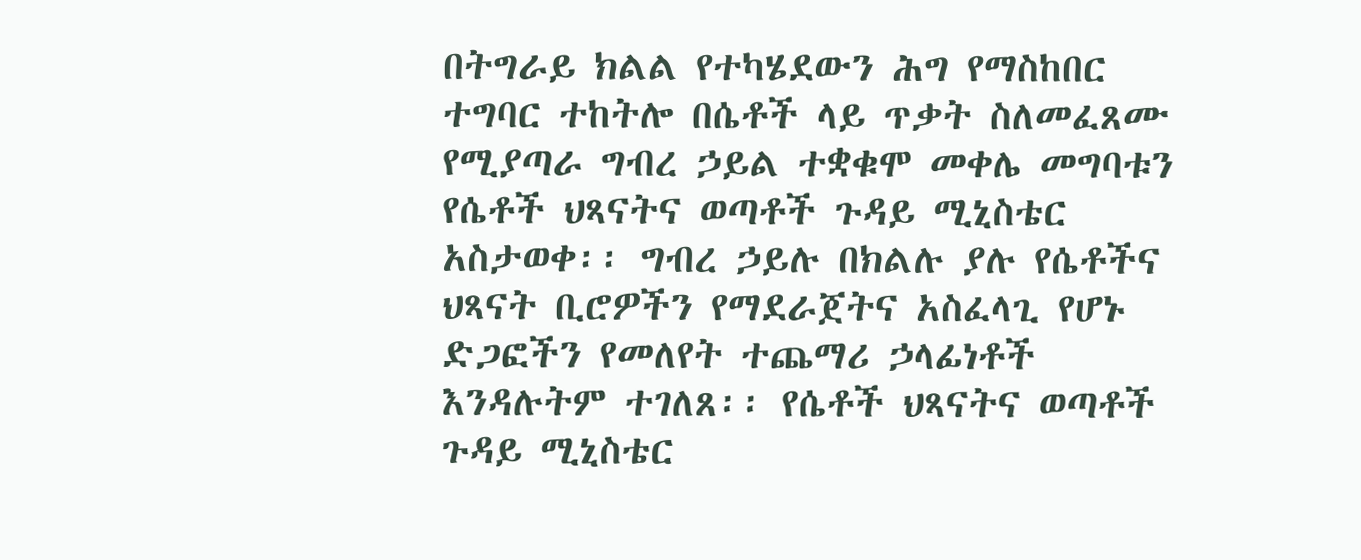በትግራይ ክልል የተካሄደውን ሕግ የማስከበር ተግባር ተከትሎ በሴቶች ላይ ጥቃት ስለመፈጸሙ የሚያጣራ ግብረ ኃይል ተቋቁሞ መቀሌ መግባቱን የሴቶች ህጻናትና ወጣቶች ጉዳይ ሚኒስቴር አስታወቀ፡፡ ግብረ ኃይሉ በክልሉ ያሉ የሴቶችና ህጻናት ቢሮዎችን የማደራጀትና አስፈላጊ የሆኑ ድጋፎችን የመለየት ተጨማሪ ኃላፊነቶች እንዳሉትም ተገለጸ፡፡ የሴቶች ህጻናትና ወጣቶች ጉዳይ ሚኒስቴር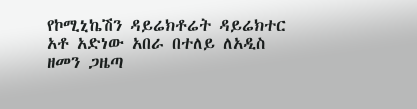የኮሚኒኬሽን ዳይሬክቶሬት ዳይሬክተር አቶ አድነው አበራ በተለይ ለአዲስ ዘመን ጋዜጣ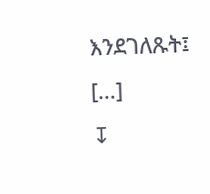እንደገለጹት፤ […]
↧